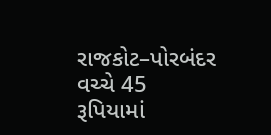રાજકોટ–પોરબંદર વચ્ચે 45 રૂપિયામાં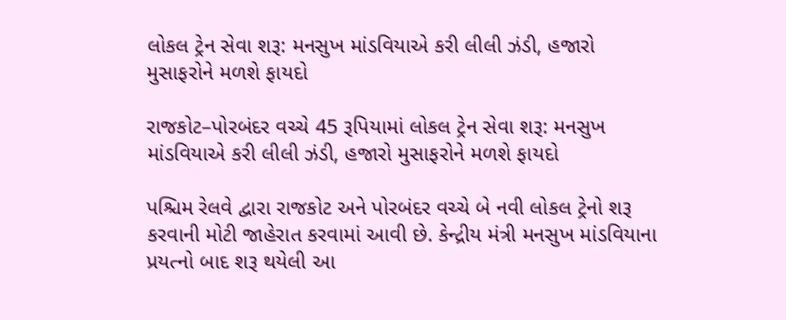લોકલ ટ્રેન સેવા શરૂ: મનસુખ માંડવિયાએ કરી લીલી ઝંડી, હજારો મુસાફરોને મળશે ફાયદો

રાજકોટ–પોરબંદર વચ્ચે 45 રૂપિયામાં લોકલ ટ્રેન સેવા શરૂ: મનસુખ માંડવિયાએ કરી લીલી ઝંડી, હજારો મુસાફરોને મળશે ફાયદો

પશ્ચિમ રેલવે દ્વારા રાજકોટ અને પોરબંદર વચ્ચે બે નવી લોકલ ટ્રેનો શરૂ કરવાની મોટી જાહેરાત કરવામાં આવી છે. કેન્દ્રીય મંત્રી મનસુખ માંડવિયાના પ્રયત્નો બાદ શરૂ થયેલી આ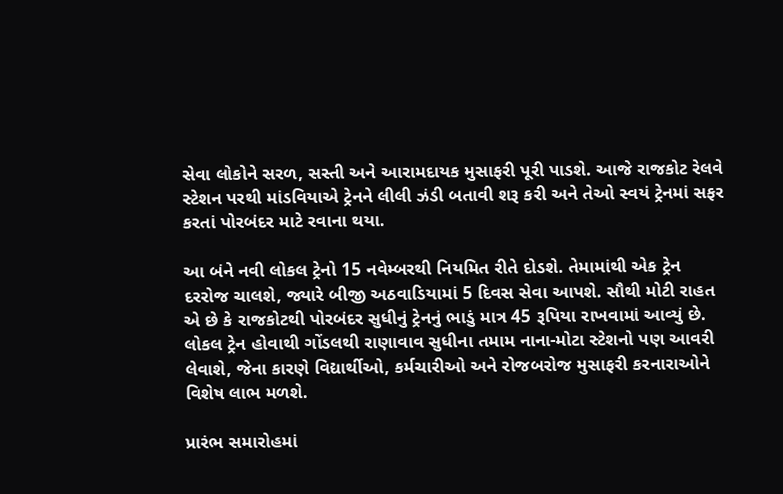સેવા લોકોને સરળ, સસ્તી અને આરામદાયક મુસાફરી પૂરી પાડશે. આજે રાજકોટ રેલવે સ્ટેશન પરથી માંડવિયાએ ટ્રેનને લીલી ઝંડી બતાવી શરૂ કરી અને તેઓ સ્વયં ટ્રેનમાં સફર કરતાં પોરબંદર માટે રવાના થયા.

આ બંને નવી લોકલ ટ્રેનો 15 નવેમ્બરથી નિયમિત રીતે દોડશે. તેમામાંથી એક ટ્રેન દરરોજ ચાલશે, જ્યારે બીજી અઠવાડિયામાં 5 દિવસ સેવા આપશે. સૌથી મોટી રાહત એ છે કે રાજકોટથી પોરબંદર સુધીનું ટ્રેનનું ભાડું માત્ર 45 રૂપિયા રાખવામાં આવ્યું છે. લોકલ ટ્રેન હોવાથી ગોંડલથી રાણાવાવ સુધીના તમામ નાના-મોટા સ્ટેશનો પણ આવરી લેવાશે, જેના કારણે વિદ્યાર્થીઓ, કર્મચારીઓ અને રોજબરોજ મુસાફરી કરનારાઓને વિશેષ લાભ મળશે.

પ્રારંભ સમારોહમાં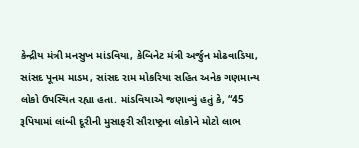કેન્દ્રીય મંત્રી મનસુખ માંડવિયા, કેબિનેટ મંત્રી અર્જુન મોઢવાડિયા, સાંસદ પૂનમ માડમ, સાંસદ રામ મોકરિયા સહિત અનેક ગણમાન્ય લોકો ઉપસ્થિત રહ્યા હતા. માંડવિયાએ જણાવ્યું હતું કે, “45 રૂપિયામાં લાંબી દૂરીની મુસાફરી સૌરાષ્ટ્રના લોકોને મોટો લાભ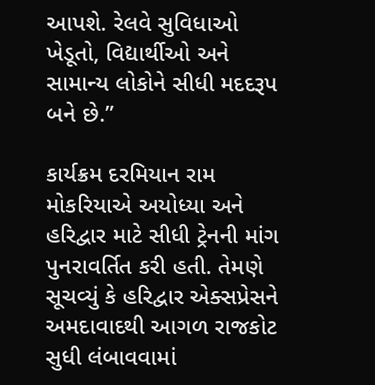આપશે. રેલવે સુવિધાઓ ખેડૂતો, વિદ્યાર્થીઓ અને સામાન્ય લોકોને સીધી મદદરૂપ બને છે.”

કાર્યક્રમ દરમિયાન રામ મોકરિયાએ અયોધ્યા અને હરિદ્વાર માટે સીધી ટ્રેનની માંગ પુનરાવર્તિત કરી હતી. તેમણે સૂચવ્યું કે હરિદ્વાર એક્સપ્રેસને અમદાવાદથી આગળ રાજકોટ સુધી લંબાવવામાં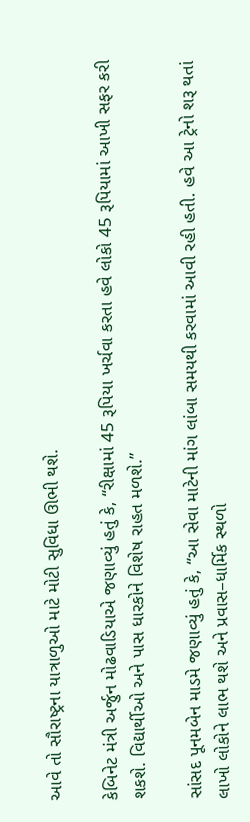આવે તો સૌરાષ્ટ્રના યાત્રાળુઓ માટે મોટી સુવિધા ઊભી થશે.

કેબિનેટ મંત્રી અર્જુન મોઢવાડિયાએ જણાવ્યું હતું કે, “રીક્ષામાં 45 રૂપિયા ખર્ચવા કરતા હવે લોકો 45 રૂપિયામાં આખી સફર કરી શકશે. વિદ્યાર્થીઓ અને પાસ ધારકોને વિશેષ રાહત મળશે.”

સાંસદ પૂનમબેન માડમે જણાવ્યું હતું કે, “આ સેવા માટેની માંગ લાંબા સમયથી કરવામાં આવી રહી હતી. હવે આ ટ્રેનો શરૂ થતાં લાખો લોકોને લાભ થશે અને પ્રવાસ–ધાર્મિક સ્થળો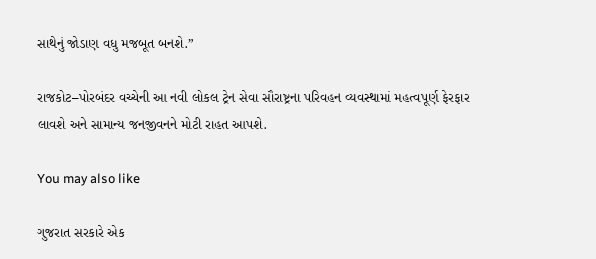સાથેનું જોડાણ વધુ મજબૂત બનશે.”

રાજકોટ–પોરબંદર વચ્ચેની આ નવી લોકલ ટ્રેન સેવા સૌરાષ્ટ્રના પરિવહન વ્યવસ્થામાં મહત્વપૂર્ણ ફેરફાર લાવશે અને સામાન્ય જનજીવનને મોટી રાહત આપશે.

You may also like

ગુજરાત સરકારે એક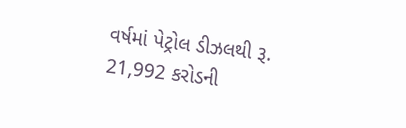વર્ષમાં પેટ્રોલ ડીઝલથી રૂ. 21,992 કરોડની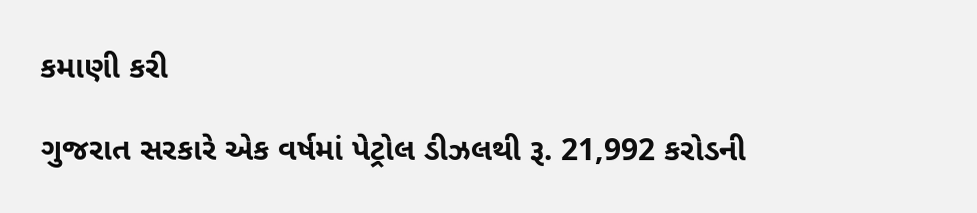કમાણી કરી

ગુજરાત સરકારે એક વર્ષમાં પેટ્રોલ ડીઝલથી રૂ. 21,992 કરોડની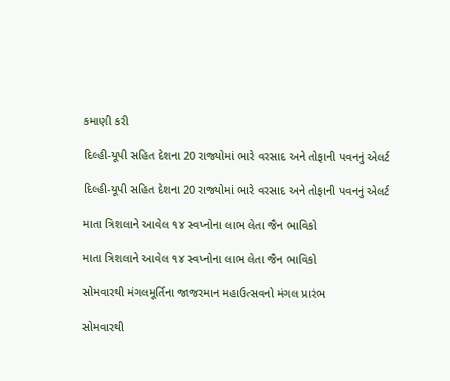કમાણી કરી

દિલ્હી-યૂપી સહિત દેશના 20 રાજ્યોમાં ભારે વરસાદ અને તોફાની પવનનું એલર્ટ

દિલ્હી-યૂપી સહિત દેશના 20 રાજ્યોમાં ભારે વરસાદ અને તોફાની પવનનું એલર્ટ

માતા ત્રિશલાને આવેલ ૧૪ સ્વપ્નોના લાભ લેતા જૈન ભાવિકો

માતા ત્રિશલાને આવેલ ૧૪ સ્વપ્નોના લાભ લેતા જૈન ભાવિકો

સોમવારથી મંગલમૂર્તિના જાજરમાન મહાઉત્સવનો મંગલ પ્રારંભ

સોમવારથી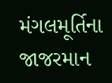મંગલમૂર્તિના જાજરમાન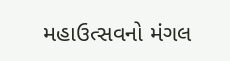મહાઉત્સવનો મંગલ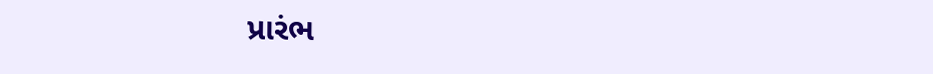પ્રારંભ